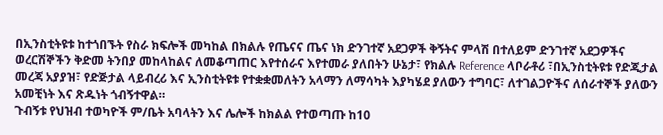በኢንስቲትዩቱ ከተጎበኙት የስራ ክፍሎች መካከል በክልሉ የጤናና ጤና ነክ ድንገተኛ አደጋዎች ቅኝትና ምላሽ በተለይም ድንገተኛ አደጋዎችና ወረርሽኞችን ቅድመ ትንበያ መከላከልና ለመቆጣጠር እየተሰራና እየተመራ ያለበትን ሁኔታ፣ የክልሉ Reference ላቦራቶሪ ፣በኢንስቲትዩቱ የድጂታል መረጃ አያያዝ፣ የድጅታል ላይብረሪ እና ኢንስቲትዩቱ የተቋቋመለትን አላማን ለማሳካት እያካሄደ ያለውን ተግባር፣ ለተገልጋዮችና ለሰራተኞች ያለውን አመቺነት እና ጽዱነት ጎብኝተዋል።
ጉብኝቱ የህዝብ ተወካዮች ም/ቤት አባላትን እና ሌሎች ከክልል የተወጣጡ ከ10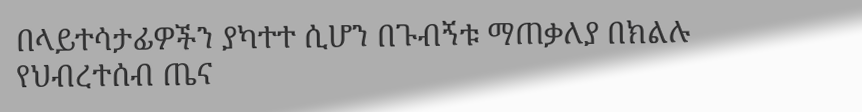በላይተሳታፊዎችን ያካተተ ሲሆን በጉብኝቱ ማጠቃለያ በክልሉ የህብረተሰብ ጤና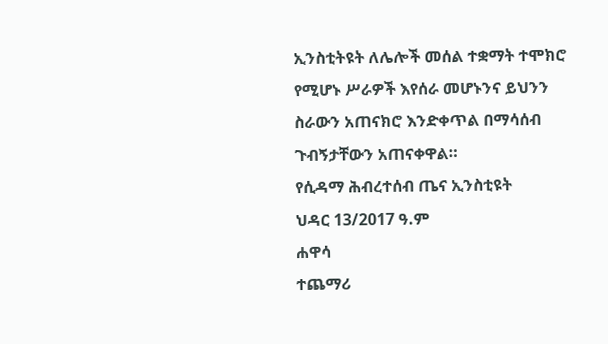ኢንስቲትዩት ለሌሎች መሰል ተቋማት ተሞክሮ የሚሆኑ ሥራዎች እየሰራ መሆኑንና ይህንን ስራውን አጠናክሮ እንድቀጥል በማሳሰብ ጉብኝታቸውን አጠናቀዋል።
የሲዳማ ሕብረተሰብ ጤና ኢንስቲዩት
ህዳር 13/2017 ዓ.ም
ሐዋሳ
ተጨማሪ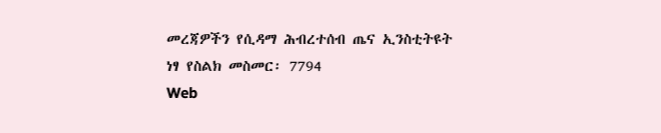መረጃዎችን የሲዳማ ሕብረተሰብ ጤና ኢንስቲትዩት
ነፃ የስልክ መስመር፡ 7794
Web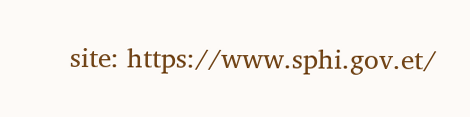site: https://www.sphi.gov.et/